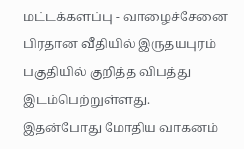மட்டக்களப்பு - வாழைச்சேனை பிரதான வீதியில் இருதயபுரம் பகுதியில் குறித்த விபத்து இடம்பெற்றுள்ளது.
இதன்போது மோதிய வாகனம்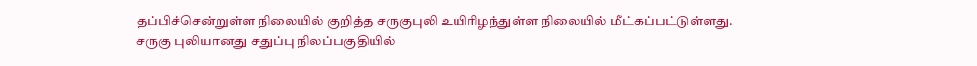தப்பிச்சென்றுள்ள நிலையில் குறித்த சருகுபுலி உயிரிழந்துள்ள நிலையில் மீட்கப்பட்டுள்ளது.
சருகு புலியானது சதுப்பு நிலப்பகுதியில்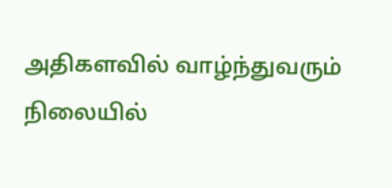அதிகளவில் வாழ்ந்துவரும் நிலையில்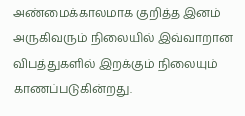அண்மைக்காலமாக குறித்த இனம் அருகிவரும் நிலையில் இவ்வாறான விபத்துகளில் இறக்கும் நிலையும் காணப்படுகின்றது.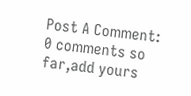Post A Comment:
0 comments so far,add yours